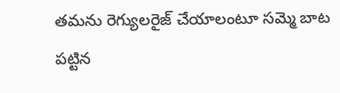తమను రెగ్యులరైజ్ చేయాలంటూ సమ్మె బాట పట్టిన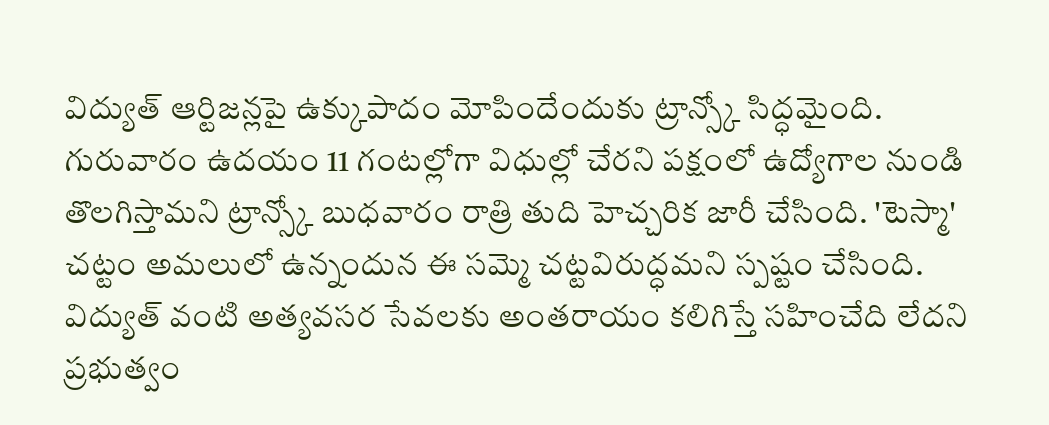విద్యుత్ ఆర్టిజన్లపై ఉక్కుపాదం మోపిందేందుకు ట్రాన్స్కో సిద్ధమైంది. గురువారం ఉదయం 11 గంటల్లోగా విధుల్లో చేరని పక్షంలో ఉద్యోగాల నుండి తొలగిస్తామని ట్రాన్స్కో బుధవారం రాత్రి తుది హెచ్చరిక జారీ చేసింది. 'టెస్మా' చట్టం అమలులో ఉన్నందున ఈ సమ్మె చట్టవిరుద్ధమని స్పష్టం చేసింది. విద్యుత్ వంటి అత్యవసర సేవలకు అంతరాయం కలిగిస్తే సహించేది లేదని ప్రభుత్వం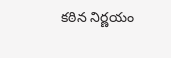కఠిన నిర్ణయం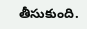తీసుకుంది.